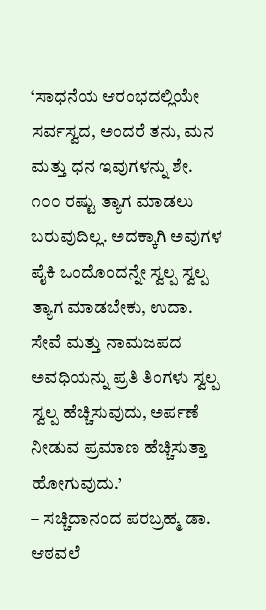‘ಸಾಧನೆಯ ಆರಂಭದಲ್ಲಿಯೇ ಸರ್ವಸ್ವದ, ಅಂದರೆ ತನು, ಮನ ಮತ್ತು ಧನ ಇವುಗಳನ್ನು ಶೇ. ೧೦೦ ರಷ್ಟು ತ್ಯಾಗ ಮಾಡಲು ಬರುವುದಿಲ್ಲ. ಅದಕ್ಕಾಗಿ ಅವುಗಳ ಪೈಕಿ ಒಂದೊಂದನ್ನೇ ಸ್ವಲ್ಪ ಸ್ವಲ್ಪ ತ್ಯಾಗ ಮಾಡಬೇಕು, ಉದಾ. ಸೇವೆ ಮತ್ತು ನಾಮಜಪದ ಅವಧಿಯನ್ನು ಪ್ರತಿ ತಿಂಗಳು ಸ್ವಲ್ಪ ಸ್ವಲ್ಪ ಹೆಚ್ಚಿಸುವುದು, ಅರ್ಪಣೆ ನೀಡುವ ಪ್ರಮಾಣ ಹೆಚ್ಚಿಸುತ್ತಾ ಹೋಗುವುದು.’
– ಸಚ್ಚಿದಾನಂದ ಪರಬ್ರಹ್ಮ ಡಾ. ಆಠವಲೆ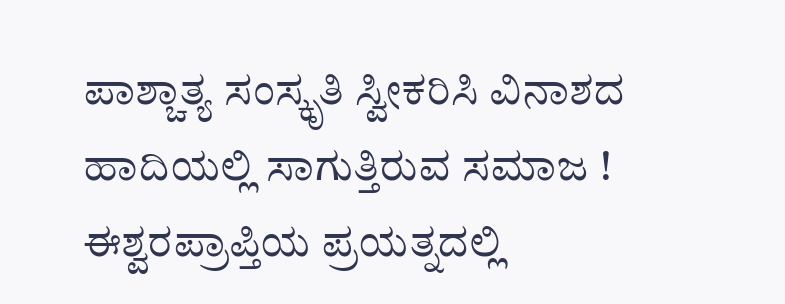ಪಾಶ್ಚಾತ್ಯ ಸಂಸ್ಕೃತಿ ಸ್ವೀಕರಿಸಿ ವಿನಾಶದ ಹಾದಿಯಲ್ಲಿ ಸಾಗುತ್ತಿರುವ ಸಮಾಜ !
ಈಶ್ವರಪ್ರಾಪ್ತಿಯ ಪ್ರಯತ್ನದಲ್ಲಿ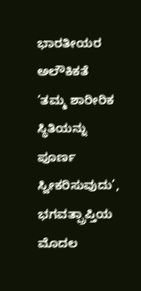ಭಾರತೀಯರ ಅಲೌಕಿಕತೆ
‘ತಮ್ಮ ಶಾರೀರಿಕ ಸ್ಥಿತಿಯನ್ನು ಪೂರ್ಣ ಸ್ವೀಕರಿಸುವುದು’, ಭಗವತ್ಪ್ರಾಪ್ತಿಯ ಮೊದಲ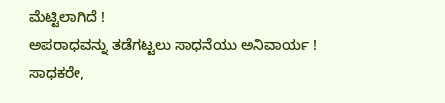ಮೆಟ್ಟಿಲಾಗಿದೆ !
ಅಪರಾಧವನ್ನು ತಡೆಗಟ್ಟಲು ಸಾಧನೆಯು ಅನಿವಾರ್ಯ !
ಸಾಧಕರೇ,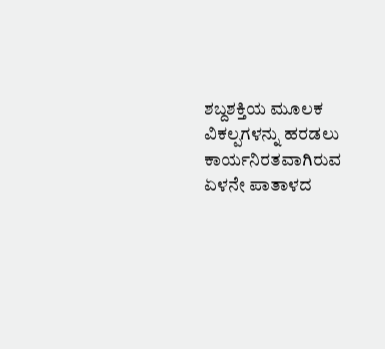ಶಬ್ದಶಕ್ತಿಯ ಮೂಲಕ ವಿಕಲ್ಪಗಳನ್ನು ಹರಡಲು ಕಾರ್ಯನಿರತವಾಗಿರುವ ಏಳನೇ ಪಾತಾಳದ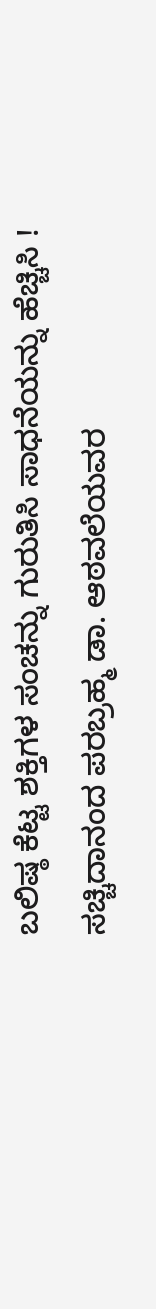ಬಲಿಷ್ಠ ಕೆಟ್ಟ ಶಕ್ತಿಗಳ ಸಂಚನ್ನು ಗುರುತಿಸಿ ಸಾಧನೆಯನ್ನು ಹೆಚ್ಚಿಸಿ !
ಸಚ್ಚಿದಾನಂದ ಪರಬ್ರಹ್ಮ ಡಾ. ಆಠವಲೆಯವರ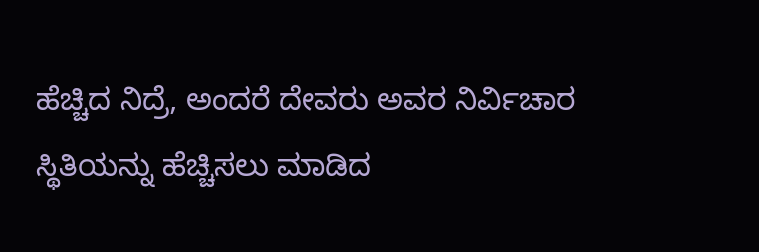ಹೆಚ್ಚಿದ ನಿದ್ರೆ, ಅಂದರೆ ದೇವರು ಅವರ ನಿರ್ವಿಚಾರ ಸ್ಥಿತಿಯನ್ನು ಹೆಚ್ಚಿಸಲು ಮಾಡಿದ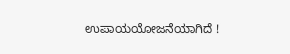ಉಪಾಯಯೋಜನೆಯಾಗಿದೆ !